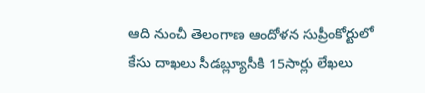ఆది నుంచీ తెలంగాణ ఆందోళన సుప్రీంకోర్టులో కేసు దాఖలు సీడబ్ల్యూసీకి 15సార్లు లేఖలు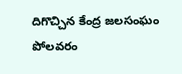దిగొచ్చిన కేంద్ర జలసంఘం పోలవరం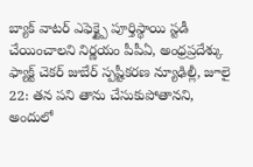బ్యాక్ వాటర్ ఎఫెక్ట్పై పూర్తిస్థాయి స్టడీ చేయించాలని నిర్ణయం పీపీఏ, అంధ్రప్రదేశ్కు
ఫ్యాక్ట్ చెకర్ జుబేర్ స్పష్టీకరణ న్యూఢిల్లీ, జూలై 22: తన పని తాను చేసుకుపోతానని, అందులో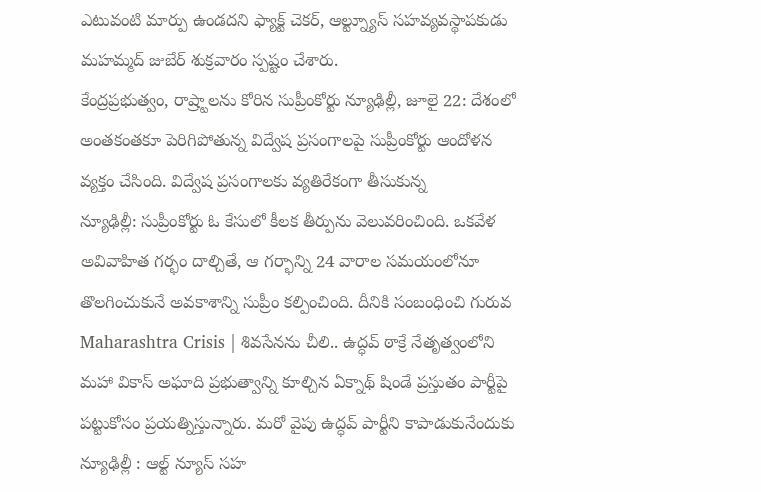ఎటువంటి మార్పు ఉండదని ఫ్యాక్ట్ చెకర్, ఆల్ట్న్యూస్ సహవ్యవస్థాపకుడు మహమ్మద్ జుబేర్ శుక్రవారం స్పష్టం చేశారు.
కేంద్రప్రభుత్వం, రాష్ర్టాలను కోరిన సుప్రీంకోర్టు న్యూఢిల్లీ, జూలై 22: దేశంలో అంతకంతకూ పెరిగిపోతున్న విద్వేష ప్రసంగాలపై సుప్రీంకోర్టు ఆందోళన వ్యక్తం చేసింది. విద్వేష ప్రసంగాలకు వ్యతిరేకంగా తీసుకున్న
న్యూఢిల్లీ: సుప్రీంకోర్టు ఓ కేసులో కీలక తీర్పును వెలువరించింది. ఒకవేళ అవివాహిత గర్భం దాల్చితే, ఆ గర్భాన్ని 24 వారాల సమయంలోనూ తొలగించుకునే అవకాశాన్ని సుప్రీం కల్పించింది. దీనికి సంబంధించి గురువ
Maharashtra Crisis | శివసేనను చీలి.. ఉద్ధవ్ ఠాక్రే నేతృత్వంలోని మహా వికాస్ అఘాది ప్రభుత్వాన్ని కూల్చిన ఏక్నాథ్ షిండే ప్రస్తుతం పార్టీపై పట్టుకోసం ప్రయత్నిస్తున్నారు. మరో వైపు ఉద్ధవ్ పార్టీని కాపాడుకునేందుకు
న్యూఢిల్లీ : ఆల్ట్ న్యూస్ సహ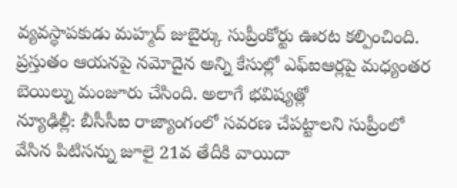వ్యవస్థాపకుడు మహ్మద్ జుబైర్కు సుప్రీంకోర్టు ఊరట కల్పించింది. ప్రస్తుతం ఆయనపై నమోదైన అన్ని కేసుల్లో ఎఫ్ఐఆర్లపై మధ్యంతర బెయిల్ను మంజూరు చేసింది. అలాగే భవిష్యత్లో
న్యూఢిల్లీ: బీసీసీఐ రాజ్యాంగంలో సవరణ చేపట్టాలని సుప్రీంలో వేసిన పిటిసన్ను జూలై 21వ తేదీకి వాయిదా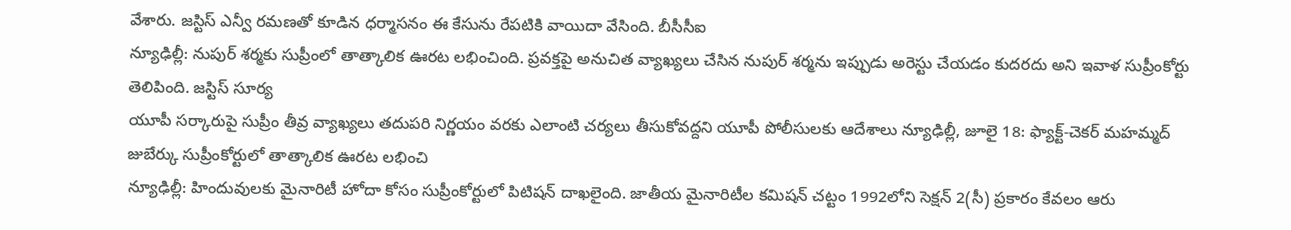వేశారు. జస్టిస్ ఎన్వీ రమణతో కూడిన ధర్మాసనం ఈ కేసును రేపటికి వాయిదా వేసింది. బీసీసీఐ
న్యూఢిల్లీ: నుపుర్ శర్మకు సుప్రీంలో తాత్కాలిక ఊరట లభించింది. ప్రవక్తపై అనుచిత వ్యాఖ్యలు చేసిన నుపుర్ శర్మను ఇప్పుడు అరెస్టు చేయడం కుదరదు అని ఇవాళ సుప్రీంకోర్టు తెలిపింది. జస్టిస్ సూర్య
యూపీ సర్కారుపై సుప్రీం తీవ్ర వ్యాఖ్యలు తదుపరి నిర్ణయం వరకు ఎలాంటి చర్యలు తీసుకోవద్దని యూపీ పోలీసులకు ఆదేశాలు న్యూఢిల్లీ, జూలై 18: ఫ్యాక్ట్-చెకర్ మహమ్మద్ జుబేర్కు సుప్రీంకోర్టులో తాత్కాలిక ఊరట లభించి
న్యూఢిల్లీ: హిందువులకు మైనారిటీ హోదా కోసం సుప్రీంకోర్టులో పిటిషన్ దాఖలైంది. జాతీయ మైనారిటీల కమిషన్ చట్టం 1992లోని సెక్షన్ 2(సీ) ప్రకారం కేవలం ఆరు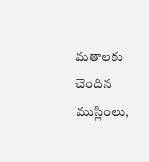మతాలకు చెందిన ముస్లింలు,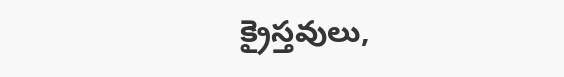క్రైస్తవులు,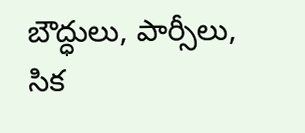బౌద్ధులు, పార్సీలు, సిక